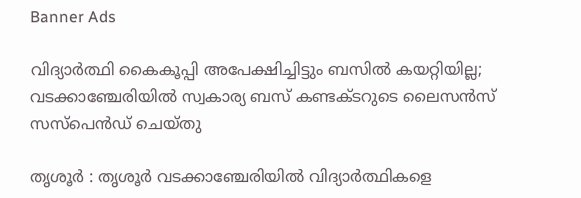Banner Ads

വിദ്യാർത്ഥി കൈകൂപ്പി അപേക്ഷിച്ചിട്ടും ബസിൽ കയറ്റിയില്ല; വടക്കാഞ്ചേരിയിൽ സ്വകാര്യ ബസ് കണ്ടക്ടറുടെ ലൈസൻസ് സസ്പെൻഡ് ചെയ്തു

തൃശൂർ : തൃശൂർ വടക്കാഞ്ചേരിയിൽ വിദ്യാർത്ഥികളെ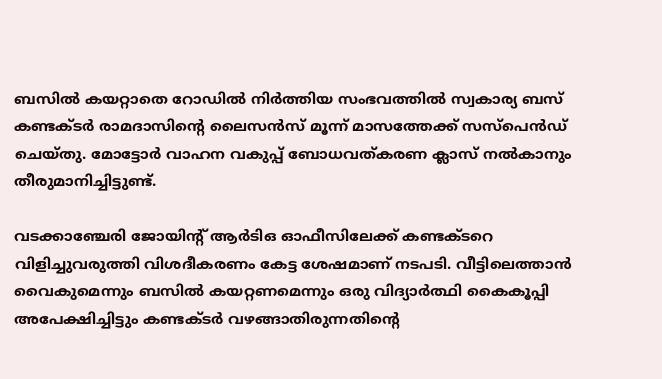ബസിൽ കയറ്റാതെ റോഡിൽ നിർത്തിയ സംഭവത്തിൽ സ്വകാര്യ ബസ് കണ്ടക്ടർ രാമദാസിന്റെ ലൈസൻസ് മൂന്ന് മാസത്തേക്ക് സസ്പെൻഡ് ചെയ്തു. മോട്ടോർ വാഹന വകുപ്പ് ബോധവത്കരണ ക്ലാസ് നൽകാനും തീരുമാനിച്ചിട്ടുണ്ട്.

വടക്കാഞ്ചേരി ജോയിന്റ് ആർടിഒ ഓഫീസിലേക്ക് കണ്ടക്ടറെ വിളിച്ചുവരുത്തി വിശദീകരണം കേട്ട ശേഷമാണ് നടപടി. വീട്ടിലെത്താൻ വൈകുമെന്നും ബസിൽ കയറ്റണമെന്നും ഒരു വിദ്യാർത്ഥി കൈകൂപ്പി അപേക്ഷിച്ചിട്ടും കണ്ടക്ടർ വഴങ്ങാതിരുന്നതിന്റെ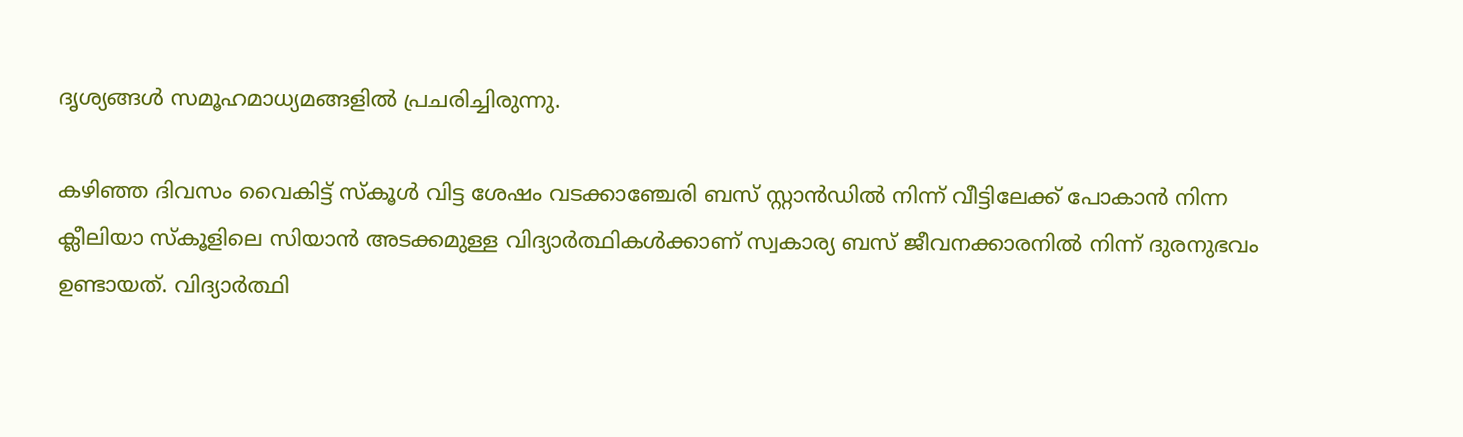ദൃശ്യങ്ങൾ സമൂഹമാധ്യമങ്ങളിൽ പ്രചരിച്ചിരുന്നു.

കഴിഞ്ഞ ദിവസം വൈകിട്ട് സ്കൂൾ വിട്ട ശേഷം വടക്കാഞ്ചേരി ബസ് സ്റ്റാൻഡിൽ നിന്ന് വീട്ടിലേക്ക് പോകാൻ നിന്ന ക്ലീലിയാ സ്കൂളിലെ സിയാൻ അടക്കമുള്ള വിദ്യാർത്ഥികൾക്കാണ് സ്വകാര്യ ബസ് ജീവനക്കാരനിൽ നിന്ന് ദുരനുഭവം ഉണ്ടായത്. വിദ്യാർത്ഥി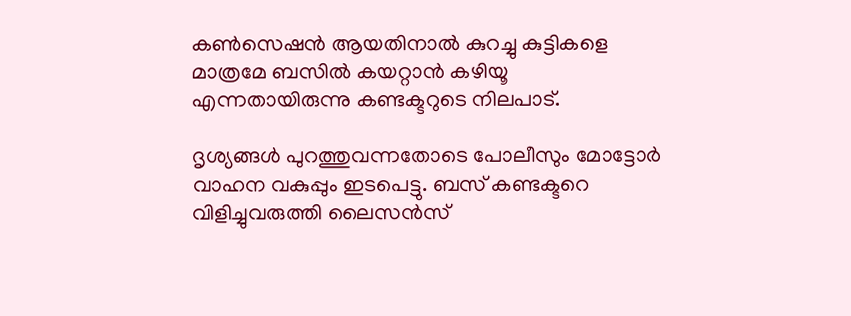കൺസെഷൻ ആയതിനാൽ കുറച്ചു കുട്ടികളെ മാത്രമേ ബസിൽ കയറ്റാൻ കഴിയൂ എന്നതായിരുന്നു കണ്ടക്ടറുടെ നിലപാട്.

ദൃശ്യങ്ങൾ പുറത്തുവന്നതോടെ പോലീസും മോട്ടോർ വാഹന വകുപ്പും ഇടപെട്ടു. ബസ് കണ്ടക്ടറെ വിളിച്ചുവരുത്തി ലൈസൻസ്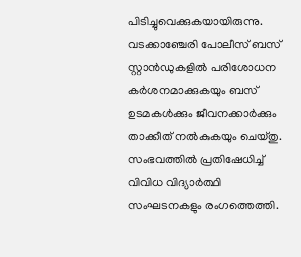പിടിച്ചുവെക്കുകയായിരുന്നു. വടക്കാഞ്ചേരി പോലീസ് ബസ് സ്റ്റാൻഡുകളിൽ പരിശോധന കർശനമാക്കുകയും ബസ് ഉടമകൾക്കും ജീവനക്കാർക്കും താക്കീത് നൽകുകയും ചെയ്തു. സംഭവത്തിൽ പ്രതിഷേധിച്ച് വിവിധ വിദ്യാർത്ഥി സംഘടനകളും രംഗത്തെത്തി.